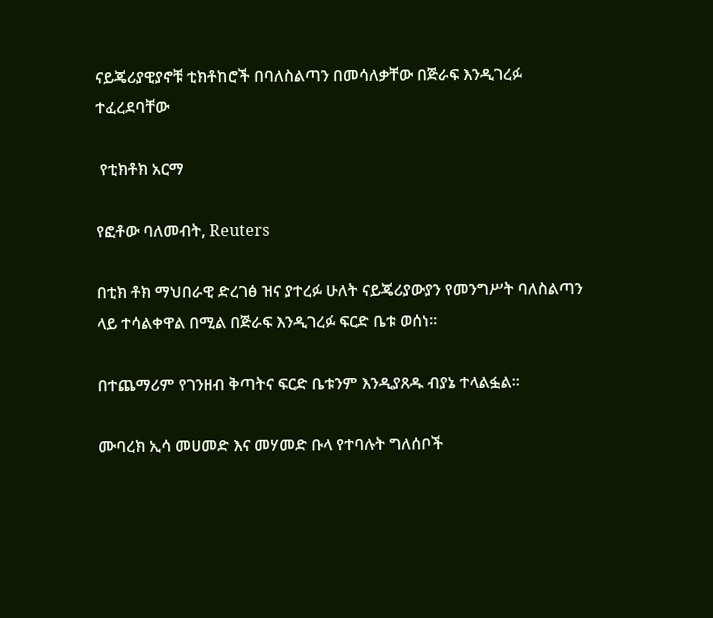ናይጄሪያዊያኖቹ ቲክቶከሮች በባለስልጣን በመሳለቃቸው በጅራፍ እንዲገረፉ ተፈረደባቸው

 የቲክቶክ አርማ

የፎቶው ባለመብት, Reuters

በቲክ ቶክ ማህበራዊ ድረገፅ ዝና ያተረፉ ሁለት ናይጄሪያውያን የመንግሥት ባለስልጣን ላይ ተሳልቀዋል በሚል በጅራፍ እንዲገረፉ ፍርድ ቤቱ ወሰነ።

በተጨማሪም የገንዘብ ቅጣትና ፍርድ ቤቱንም እንዲያጸዱ ብያኔ ተላልፏል።

ሙባረክ ኢሳ መሀመድ እና መሃመድ ቡላ የተባሉት ግለሰቦች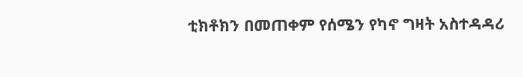ቲክቶክን በመጠቀም የሰሜን የካኖ ግዛት አስተዳዳሪ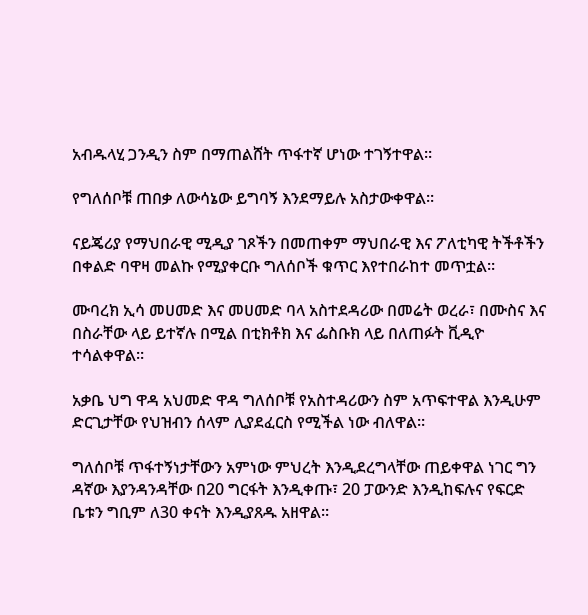አብዱላሂ ጋንዲን ስም በማጠልሸት ጥፋተኛ ሆነው ተገኝተዋል።

የግለሰቦቹ ጠበቃ ለውሳኔው ይግባኝ እንደማይሉ አስታውቀዋል።

ናይጄሪያ የማህበራዊ ሚዲያ ገጾችን በመጠቀም ማህበራዊ እና ፖለቲካዊ ትችቶችን በቀልድ ባዋዛ መልኩ የሚያቀርቡ ግለሰቦች ቁጥር እየተበራከተ መጥቷል።

ሙባረክ ኢሳ መሀመድ እና መሀመድ ባላ አስተደዳሪው በመሬት ወረራ፣ በሙስና እና በስራቸው ላይ ይተኛሉ በሚል በቲክቶክ እና ፌስቡክ ላይ በለጠፉት ቪዲዮ ተሳልቀዋል።

አቃቤ ህግ ዋዳ አህመድ ዋዳ ግለሰቦቹ የአስተዳሪውን ስም አጥፍተዋል እንዲሁም ድርጊታቸው የህዝብን ሰላም ሊያደፈርስ የሚችል ነው ብለዋል።

ግለሰቦቹ ጥፋተኝነታቸውን አምነው ምህረት እንዲደረግላቸው ጠይቀዋል ነገር ግን ዳኛው እያንዳንዳቸው በ20 ግርፋት እንዲቀጡ፣ 20 ፓውንድ እንዲከፍሉና የፍርድ ቤቱን ግቢም ለ30 ቀናት እንዲያጸዱ አዘዋል።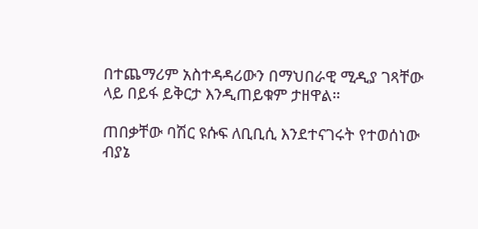በተጨማሪም አስተዳዳሪውን በማህበራዊ ሚዲያ ገጻቸው ላይ በይፋ ይቅርታ እንዲጠይቁም ታዘዋል።

ጠበቃቸው ባሽር ዩሱፍ ለቢቢሲ እንደተናገሩት የተወሰነው ብያኔ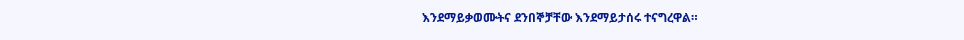እንደማይቃወሙትና ደንበኞቻቸው እንደማይታሰሩ ተናግረዋል።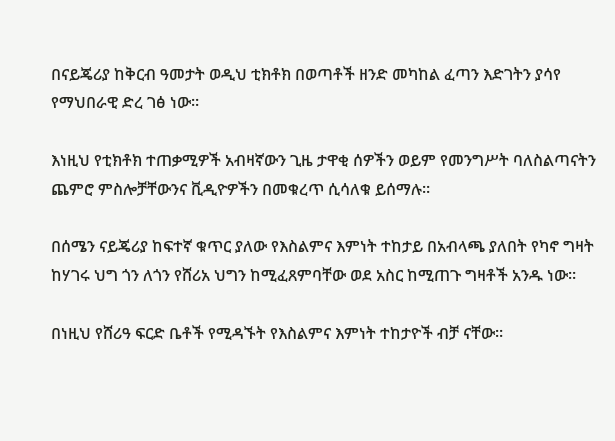በናይጄሪያ ከቅርብ ዓመታት ወዲህ ቲክቶክ በወጣቶች ዘንድ መካከል ፈጣን እድገትን ያሳየ የማህበራዊ ድረ ገፅ ነው።

እነዚህ የቲክቶክ ተጠቃሚዎች አብዛኛውን ጊዜ ታዋቂ ሰዎችን ወይም የመንግሥት ባለስልጣናትን ጨምሮ ምስሎቻቸውንና ቪዲዮዎችን በመቁረጥ ሲሳለቁ ይሰማሉ።

በሰሜን ናይጄሪያ ከፍተኛ ቁጥር ያለው የእስልምና እምነት ተከታይ በአብላጫ ያለበት የካኖ ግዛት ከሃገሩ ህግ ጎን ለጎን የሸሪአ ህግን ከሚፈጸምባቸው ወደ አስር ከሚጠጉ ግዛቶች አንዱ ነው።

በነዚህ የሸሪዓ ፍርድ ቤቶች የሚዳኙት የእስልምና እምነት ተከታዮች ብቻ ናቸው።